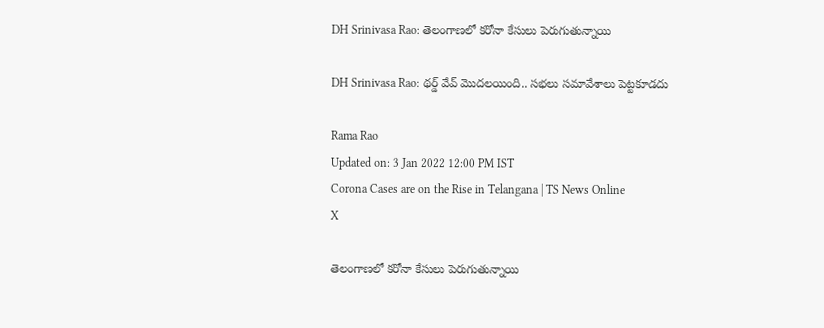DH Srinivasa Rao: తెలంగాణలో కరోనా కేసులు పెరుగుతున్నాయి

DH Srinivasa Rao: థర్డ్ వేవ్ మొదలయింది.. సభలు సమావేశాలు పెట్టకూడదు

Rama Rao
Updated on: 3 Jan 2022 12:00 PM IST
Corona Cases are on the Rise in Telangana | TS News Online
X

తెలంగాణలో కరోనా కేసులు పెరుగుతున్నాయి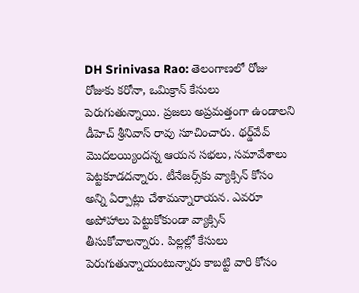DH Srinivasa Rao: తెలంగాణలో రోజు రోజుకు కరోనా, ఒమిక్రాన్ కేసులు పెరుగుతున్నాయి. ప్రజలు అప్రమత్తంగా ఉండాలని డీహెచ్ శ్రీనివాస్ రావు సూచించారు. థర్డ్‌వేవ్ మొదలయ్యిందన్న ఆయన సభలు, సమావేశాలు పెట్టకూడదన్నారు. టీనేజర్స్‌కు వ్యాక్సిన్‌ కోసం అన్ని ఏర్పాట్లు చేశామన్నారాయన. ఎవరూ అపోహాలు పెట్టుకోకుండా వ్యాక్సిన్ తీసుకోవాలన్నారు. పిల్లల్లో కేసులు పెరుగుతున్నాయంటున్నారు కాబట్టి వారి కోసం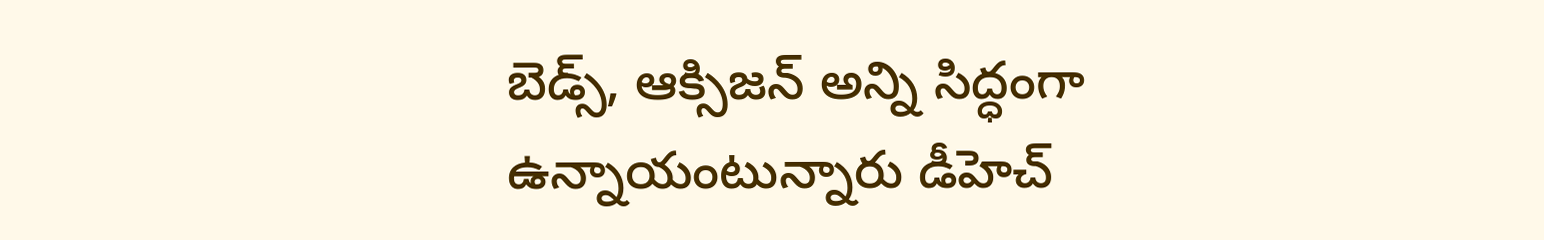బెడ్స్, ఆక్సిజన్ అన్ని సిద్ధంగా ఉన్నాయంటున్నారు డీహెచ్‌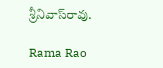శ్రీనివాస్‌రావు.

Rama Rao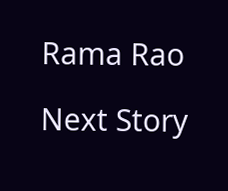Rama Rao

Next Story